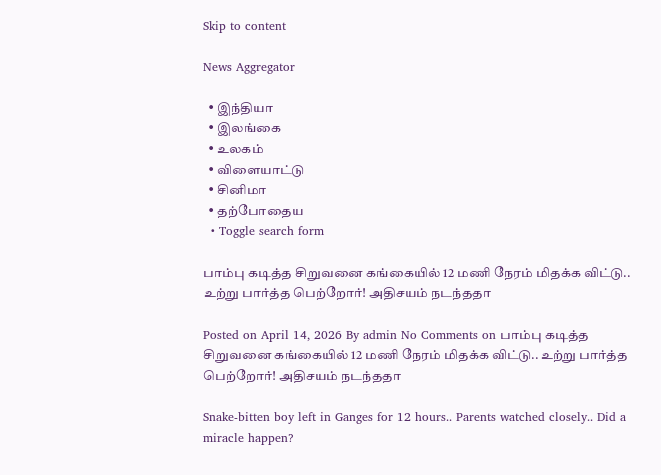Skip to content

News Aggregator

  • இந்தியா
  • இலங்கை
  • உலகம்
  • விளையாட்டு
  • சினிமா
  • தற்போதைய
  • Toggle search form

பாம்பு கடித்த சிறுவனை கங்கையில் 12 மணி நேரம் மிதக்க விட்டு.. உற்று பார்த்த பெற்றோர்! அதிசயம் நடந்ததா

Posted on April 14, 2026 By admin No Comments on பாம்பு கடித்த சிறுவனை கங்கையில் 12 மணி நேரம் மிதக்க விட்டு.. உற்று பார்த்த பெற்றோர்! அதிசயம் நடந்ததா

Snake-bitten boy left in Ganges for 12 hours.. Parents watched closely.. Did a miracle happen?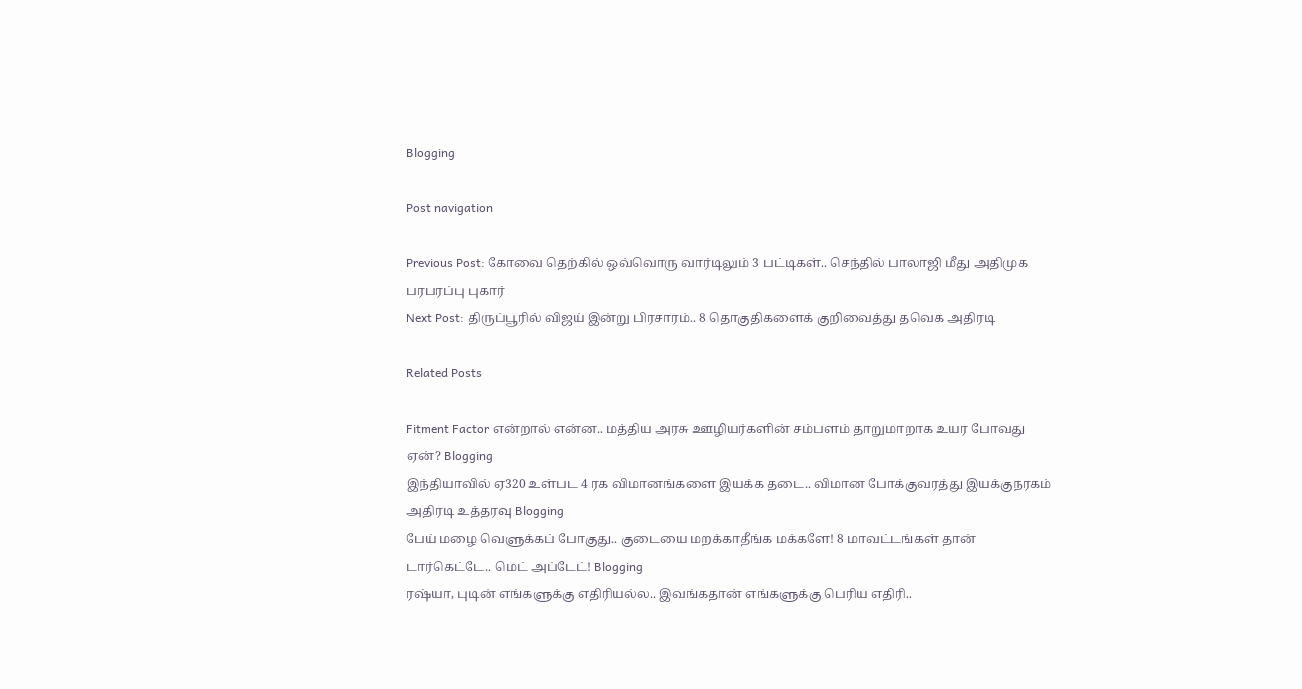Blogging

Post navigation

Previous Post: கோவை தெற்கில் ஒவ்வொரு வார்டிலும் 3 பட்டிகள்.. செந்தில் பாலாஜி மீது அதிமுக பரபரப்பு புகார்
Next Post: திருப்பூரில் விஜய் இன்று பிரசாரம்.. 8 தொகுதிகளைக் குறிவைத்து தவெக அதிரடி

Related Posts

Fitment Factor என்றால் என்ன.. மத்திய அரசு ஊழியர்களின் சம்பளம் தாறுமாறாக உயர போவது ஏன்? Blogging
இந்தியாவில் ஏ320 உள்பட 4 ரக விமானங்களை இயக்க தடை.. விமான போக்குவரத்து இயக்குநரகம் அதிரடி உத்தரவு Blogging
பேய் மழை வெளுக்கப் போகுது.. குடையை மறக்காதீங்க மக்களே! 8 மாவட்டங்கள் தான் டார்கெட்டே.. மெட் அப்டேட்! Blogging
ரஷ்யா, புடின் எங்களுக்கு எதிரியல்ல.. இவங்கதான் எங்களுக்கு பெரிய எதிரி..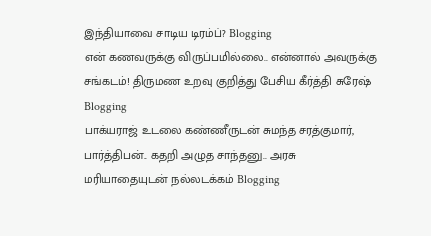இந்தியாவை சாடிய டிரம்ப்? Blogging
என் கணவருக்கு விருப்பமில்லை.. என்னால் அவருக்கு சங்கடம்! திருமண உறவு குறித்து பேசிய கீர்த்தி சுரேஷ் Blogging
பாக்யராஜ் உடலை கண்ணீருடன் சுமந்த சரத்குமார், பார்த்திபன்.. கதறி அழுத சாந்தனு.. அரசு மரியாதையுடன் நல்லடக்கம் Blogging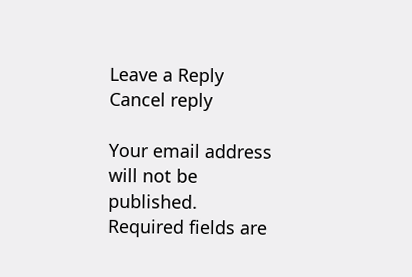Leave a Reply Cancel reply

Your email address will not be published. Required fields are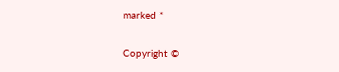marked *

Copyright ©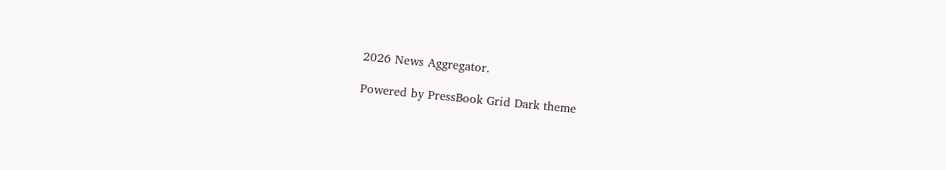2026 News Aggregator.

Powered by PressBook Grid Dark theme